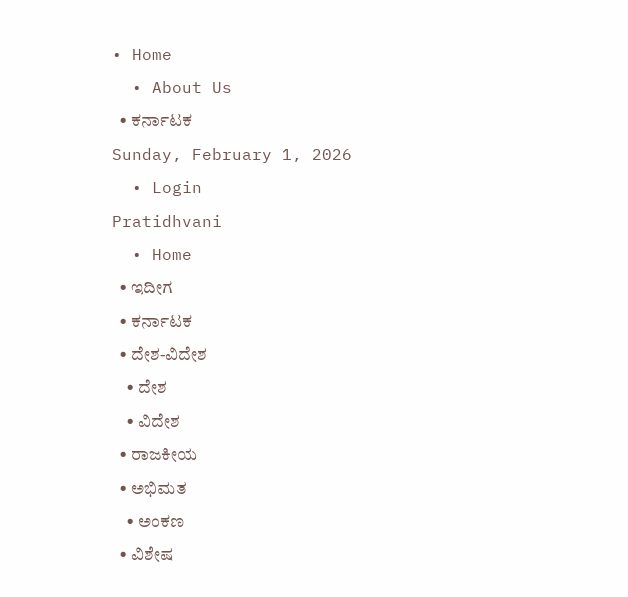• Home
  • About Us
  • ಕರ್ನಾಟಕ
Sunday, February 1, 2026
  • Login
Pratidhvani
  • Home
  • ಇದೀಗ
  • ಕರ್ನಾಟಕ
  • ದೇಶ-ವಿದೇಶ
    • ದೇಶ
    • ವಿದೇಶ
  • ರಾಜಕೀಯ
  • ಅಭಿಮತ
    • ಅಂಕಣ
  • ವಿಶೇಷ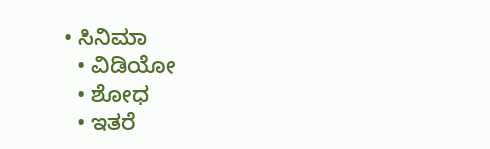• ಸಿನಿಮಾ
  • ವಿಡಿಯೋ
  • ಶೋಧ
  • ಇತರೆ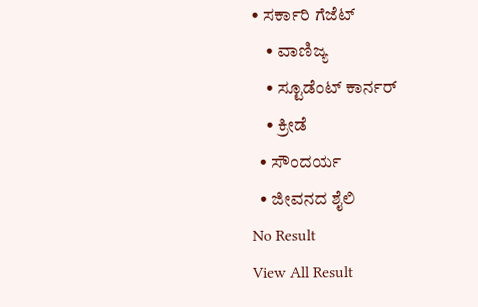• ಸರ್ಕಾರಿ ಗೆಜೆಟ್
    • ವಾಣಿಜ್ಯ
    • ಸ್ಟೂಡೆಂಟ್‌ ಕಾರ್ನರ್
    • ಕ್ರೀಡೆ
  • ಸೌಂದರ್ಯ
  • ಜೀವನದ ಶೈಲಿ
No Result
View All Result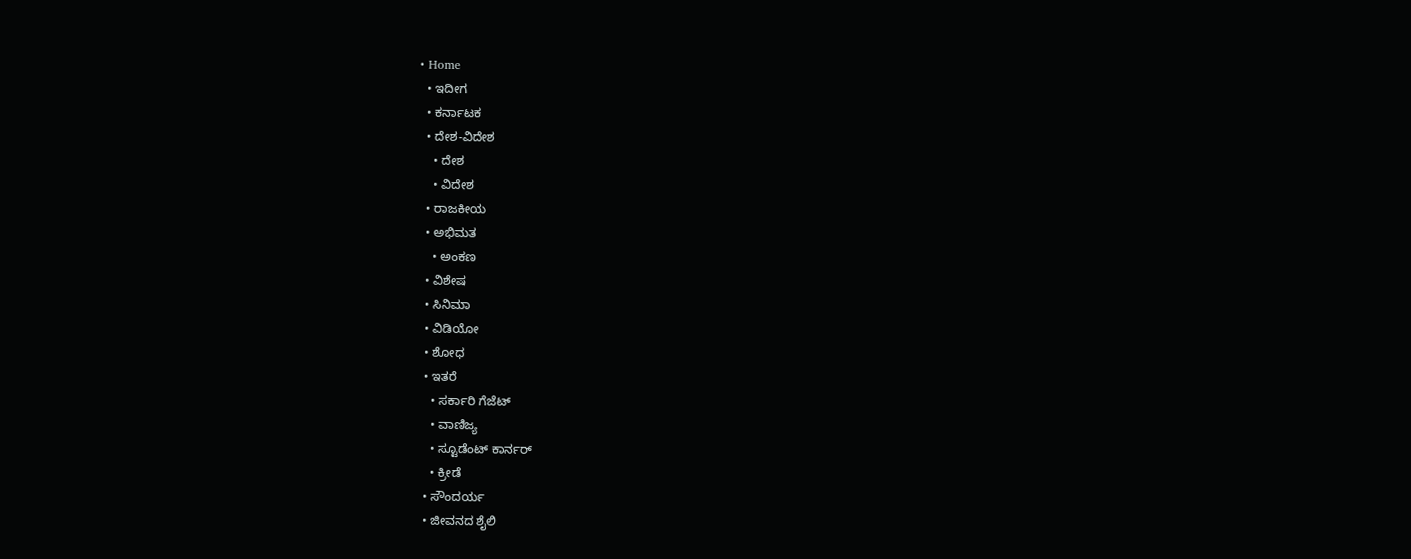• Home
  • ಇದೀಗ
  • ಕರ್ನಾಟಕ
  • ದೇಶ-ವಿದೇಶ
    • ದೇಶ
    • ವಿದೇಶ
  • ರಾಜಕೀಯ
  • ಅಭಿಮತ
    • ಅಂಕಣ
  • ವಿಶೇಷ
  • ಸಿನಿಮಾ
  • ವಿಡಿಯೋ
  • ಶೋಧ
  • ಇತರೆ
    • ಸರ್ಕಾರಿ ಗೆಜೆಟ್
    • ವಾಣಿಜ್ಯ
    • ಸ್ಟೂಡೆಂಟ್‌ ಕಾರ್ನರ್
    • ಕ್ರೀಡೆ
  • ಸೌಂದರ್ಯ
  • ಜೀವನದ ಶೈಲಿ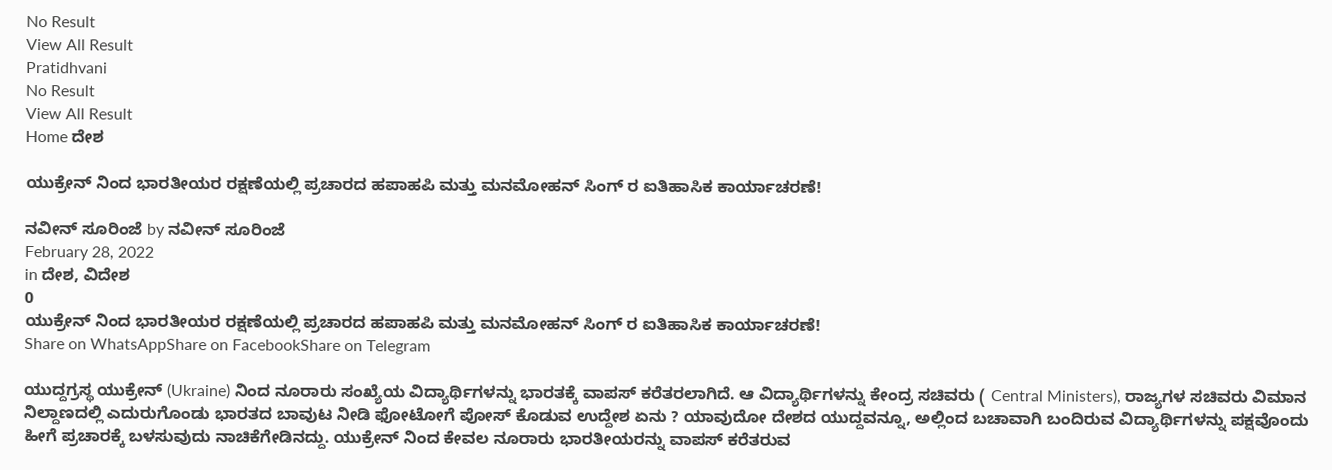No Result
View All Result
Pratidhvani
No Result
View All Result
Home ದೇಶ

ಯುಕ್ರೇನ್ ನಿಂದ ಭಾರತೀಯರ ರಕ್ಷಣೆಯಲ್ಲಿ ಪ್ರಚಾರದ ಹಪಾಹಪಿ ಮತ್ತು ಮನಮೋಹನ್ ಸಿಂಗ್ ರ ಐತಿಹಾಸಿಕ ಕಾರ್ಯಾಚರಣೆ!

ನವೀನ್‌ ಸೂರಿಂಜೆ by ನವೀನ್‌ ಸೂರಿಂಜೆ
February 28, 2022
in ದೇಶ, ವಿದೇಶ
0
ಯುಕ್ರೇನ್ ನಿಂದ ಭಾರತೀಯರ ರಕ್ಷಣೆಯಲ್ಲಿ ಪ್ರಚಾರದ ಹಪಾಹಪಿ ಮತ್ತು ಮನಮೋಹನ್ ಸಿಂಗ್ ರ ಐತಿಹಾಸಿಕ ಕಾರ್ಯಾಚರಣೆ!
Share on WhatsAppShare on FacebookShare on Telegram

ಯುದ್ದಗ್ರಸ್ಥ ಯುಕ್ರೇನ್ (Ukraine) ನಿಂದ ನೂರಾರು ಸಂಖ್ಯೆಯ ವಿದ್ಯಾರ್ಥಿಗಳನ್ನು ಭಾರತಕ್ಕೆ ವಾಪಸ್ ಕರೆತರಲಾಗಿದೆ. ಆ ವಿದ್ಯಾರ್ಥಿಗಳನ್ನು ಕೇಂದ್ರ ಸಚಿವರು ( Central Ministers), ರಾಜ್ಯಗಳ ಸಚಿವರು ವಿಮಾನ ನಿಲ್ದಾಣದಲ್ಲಿ ಎದುರುಗೊಂಡು ಭಾರತದ ಬಾವುಟ ನೀಡಿ ಫೋಟೋಗೆ ಪೋಸ್ ಕೊಡುವ ಉದ್ದೇಶ ಏನು ? ಯಾವುದೋ ದೇಶದ ಯುದ್ದವನ್ನೂ, ಅಲ್ಲಿಂದ ಬಚಾವಾಗಿ ಬಂದಿರುವ ವಿದ್ಯಾರ್ಥಿಗಳನ್ನು ಪಕ್ಷವೊಂದು ಹೀಗೆ ಪ್ರಚಾರಕ್ಕೆ ಬಳಸುವುದು ನಾಚಿಕೆಗೇಡಿನದ್ದು. ಯುಕ್ರೇನ್ ನಿಂದ ಕೇವಲ ನೂರಾರು ಭಾರತೀಯರನ್ನು ವಾಪಸ್ ಕರೆತರುವ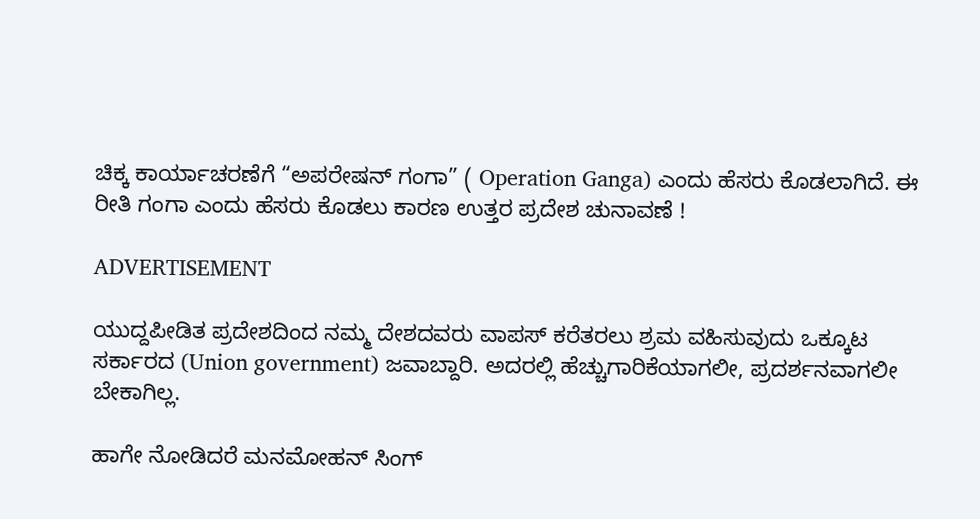ಚಿಕ್ಕ ಕಾರ್ಯಾಚರಣೆಗೆ “ಅಪರೇಷನ್ ಗಂಗಾ” ( Operation Ganga) ಎಂದು ಹೆಸರು ಕೊಡಲಾಗಿದೆ. ಈ ರೀತಿ ಗಂಗಾ ಎಂದು ಹೆಸರು ಕೊಡಲು ಕಾರಣ ಉತ್ತರ ಪ್ರದೇಶ ಚುನಾವಣೆ !

ADVERTISEMENT

ಯುದ್ದಪೀಡಿತ ಪ್ರದೇಶದಿಂದ ನಮ್ಮ ದೇಶದವರು ವಾಪಸ್ ಕರೆತರಲು ಶ್ರಮ ವಹಿಸುವುದು ಒಕ್ಕೂಟ ಸರ್ಕಾರದ (Union government) ಜವಾಬ್ದಾರಿ. ಅದರಲ್ಲಿ ಹೆಚ್ಚುಗಾರಿಕೆಯಾಗಲೀ, ಪ್ರದರ್ಶನವಾಗಲೀ ಬೇಕಾಗಿಲ್ಲ.

ಹಾಗೇ ನೋಡಿದರೆ ಮನಮೋಹನ್ ಸಿಂಗ್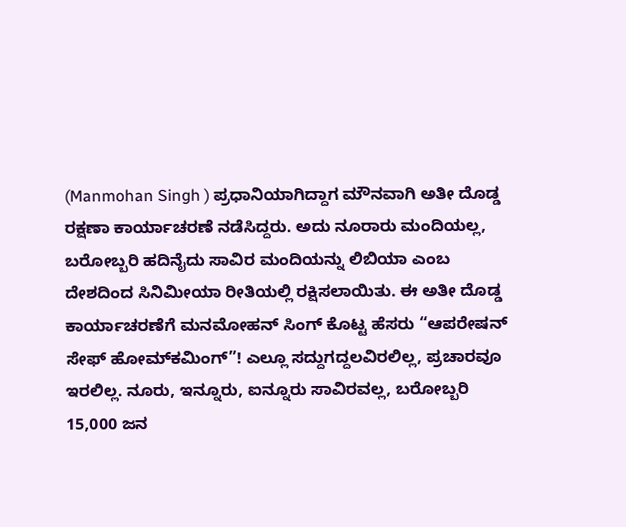(Manmohan Singh ) ಪ್ರಧಾನಿಯಾಗಿದ್ದಾಗ ಮೌನವಾಗಿ ಅತೀ ದೊಡ್ಡ ರಕ್ಷಣಾ ಕಾರ್ಯಾಚರಣೆ ನಡೆಸಿದ್ದರು. ಅದು ನೂರಾರು ಮಂದಿಯಲ್ಲ, ಬರೋಬ್ಬರಿ ಹದಿನೈದು ಸಾವಿರ ಮಂದಿಯನ್ನು ಲಿಬಿಯಾ ಎಂಬ ದೇಶದಿಂದ ಸಿನಿಮೀಯಾ ರೀತಿಯಲ್ಲಿ ರಕ್ಷಿಸಲಾಯಿತು. ಈ ಅತೀ ದೊಡ್ಡ ಕಾರ್ಯಾಚರಣೆಗೆ ಮನಮೋಹನ್ ಸಿಂಗ್ ಕೊಟ್ಟ ಹೆಸರು “ಆಪರೇಷನ್ ಸೇಫ್ ಹೋಮ್‌ಕಮಿಂಗ್”! ಎಲ್ಲೂ ಸದ್ದುಗದ್ದಲವಿರಲಿಲ್ಲ, ಪ್ರಚಾರವೂ ಇರಲಿಲ್ಲ. ನೂರು, ಇನ್ನೂರು, ಐನ್ನೂರು ಸಾವಿರವಲ್ಲ, ಬರೋಬ್ಬರಿ 15,000 ಜನ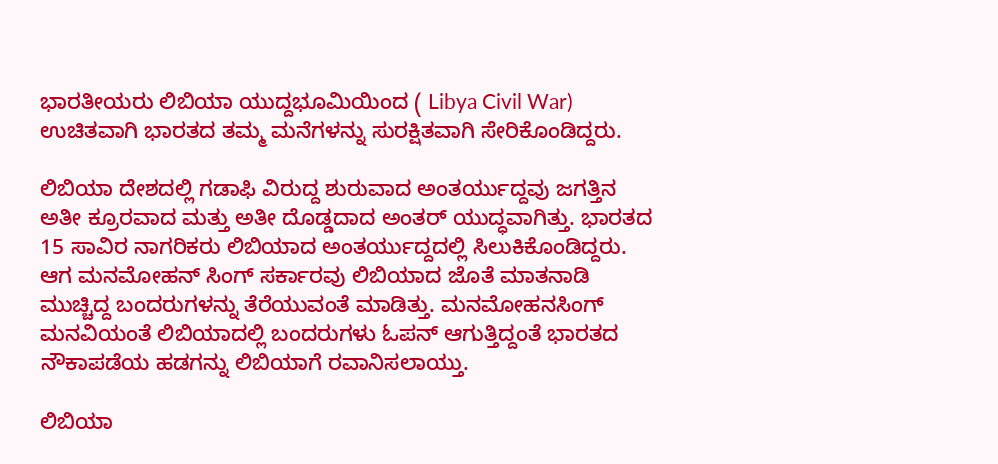ಭಾರತೀಯರು ಲಿಬಿಯಾ ಯುದ್ದಭೂಮಿಯಿಂದ ( Libya Civil War) ಉಚಿತವಾಗಿ ಭಾರತದ ತಮ್ಮ ಮನೆಗಳನ್ನು ಸುರಕ್ಷಿತವಾಗಿ ಸೇರಿಕೊಂಡಿದ್ದರು.

ಲಿಬಿಯಾ ದೇಶದಲ್ಲಿ ಗಡಾಫಿ ವಿರುದ್ದ ಶುರುವಾದ ಅಂತರ್ಯುದ್ದವು ಜಗತ್ತಿನ ಅತೀ ಕ್ರೂರವಾದ ಮತ್ತು ಅತೀ ದೊಡ್ಡದಾದ ಅಂತರ್ ಯುದ್ಧವಾಗಿತ್ತು. ಭಾರತದ 15 ಸಾವಿರ ನಾಗರಿಕರು ಲಿಬಿಯಾದ ಅಂತರ್ಯುದ್ದದಲ್ಲಿ ಸಿಲುಕಿಕೊಂಡಿದ್ದರು. ಆಗ ಮನಮೋಹನ್ ಸಿಂಗ್ ಸರ್ಕಾರವು ಲಿಬಿಯಾದ ಜೊತೆ ಮಾತನಾಡಿ ಮುಚ್ಚಿದ್ದ ಬಂದರುಗಳನ್ನು ತೆರೆಯುವಂತೆ ಮಾಡಿತ್ತು. ಮನಮೋಹನಸಿಂಗ್ ಮನವಿಯಂತೆ ಲಿಬಿಯಾದಲ್ಲಿ ಬಂದರುಗಳು ಓಪನ್ ಆಗುತ್ತಿದ್ದಂತೆ ಭಾರತದ ನೌಕಾಪಡೆಯ ಹಡಗನ್ನು ಲಿಬಿಯಾಗೆ ರವಾನಿಸಲಾಯ್ತು‌.

ಲಿಬಿಯಾ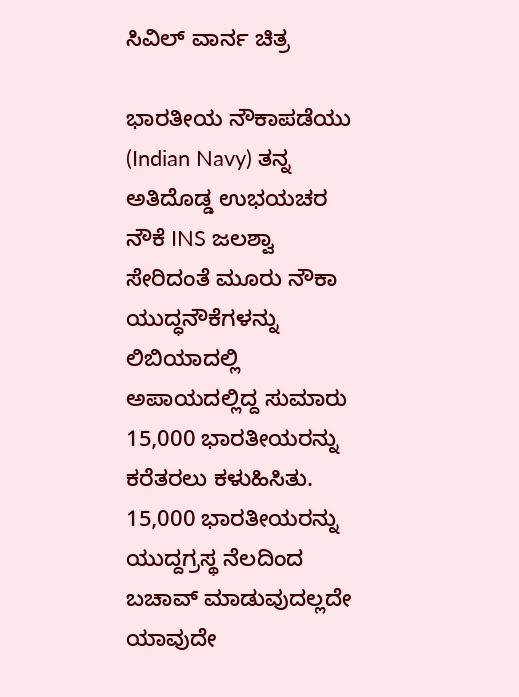ಸಿವಿಲ್ ವಾರ್ನ ಚಿತ್ರ

ಭಾರತೀಯ ನೌಕಾಪಡೆಯು (Indian Navy) ತನ್ನ ಅತಿದೊಡ್ಡ ಉಭಯಚರ ನೌಕೆ INS ಜಲಶ್ವಾ ಸೇರಿದಂತೆ ಮೂರು ನೌಕಾ ಯುದ್ಧನೌಕೆಗಳನ್ನು ಲಿಬಿಯಾದಲ್ಲಿ ಅಪಾಯದಲ್ಲಿದ್ದ ಸುಮಾರು 15,000 ಭಾರತೀಯರನ್ನು ಕರೆತರಲು ಕಳುಹಿಸಿತು. 15,000 ಭಾರತೀಯರನ್ನು ಯುದ್ದಗ್ರಸ್ಥ ನೆಲದಿಂದ ಬಚಾವ್ ಮಾಡುವುದಲ್ಲದೇ ಯಾವುದೇ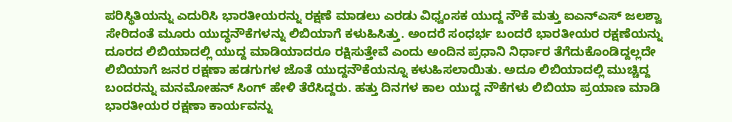ಪರಿಸ್ಥಿತಿಯನ್ನು ಎದುರಿಸಿ ಭಾರತೀಯರನ್ನು ರಕ್ಷಣೆ ಮಾಡಲು ಎರಡು ವಿಧ್ವಂಸಕ ಯುದ್ದ ನೌಕೆ ಮತ್ತು ಐಎನ್‌ಎಸ್ ಜಲಶ್ವಾ ಸೇರಿದಂತೆ ಮೂರು ಯುದ್ಧನೌಕೆಗಳನ್ನು ಲಿಬಿಯಾಗೆ ಕಳುಹಿಸಿತ್ತು. ಅಂದರೆ ಸಂಧರ್ಭ ಬಂದರೆ ಭಾರತೀಯರ ರಕ್ಷಣೆಯನ್ನು ದೂರದ ಲಿಬಿಯಾದಲ್ಲಿ ಯುದ್ದ ಮಾಡಿಯಾದರೂ ರಕ್ಷಿಸುತ್ತೇವೆ ಎಂದು ಅಂದಿನ ಪ್ರಧಾನಿ ನಿರ್ಧಾರ ತೆಗೆದುಕೊಂಡಿದ್ದಲ್ಲದೇ ಲಿಬಿಯಾಗೆ ಜನರ ರಕ್ಷಣಾ ಹಡಗುಗಳ ಜೊತೆ ಯುದ್ದನೌಕೆಯನ್ನೂ ಕಳುಹಿಸಲಾಯಿತು‌. ಅದೂ ಲಿಬಿಯಾದಲ್ಲಿ ಮುಚ್ಚಿದ್ದ ಬಂದರನ್ನು ಮನಮೋಹನ್ ಸಿಂಗ್ ಹೇಳಿ ತೆರೆಸಿದ್ದರು. ಹತ್ತು ದಿನಗಳ ಕಾಲ ಯುದ್ದ ನೌಕೆಗಳು ಲಿಬಿಯಾ ಪ್ರಯಾಣ ಮಾಡಿ ಭಾರತೀಯರ ರಕ್ಷಣಾ ಕಾರ್ಯವನ್ನು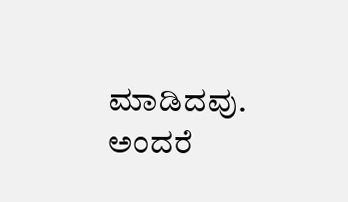ಮಾಡಿದವು. ಅಂದರೆ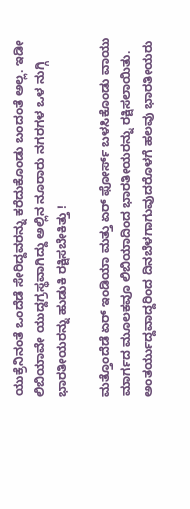ಯುಕ್ರೆನಿನಂತೆ ಒಂದೆಡೆ ಸೇರಿದ್ದವರನ್ನು ಕರೆದುಕೊಂಡು ಬಂದಂತೆ ಅಲ್ಲ. ಇಡೀ ಲಿಬಿಯಾವೇ ಯುದ್ದಗ್ರಸ್ಥವಾಗಿದ್ದು ಅಲ್ಲಿನ ನೂರಾರು ನಗರಗಳ ಒಳ ನುಗ್ಗಿ ಭಾರತೀಯರನ್ನು ಹುಡುಕಿ ರಕ್ಷಿಸಬೇಕಿತ್ತು !

ಮತ್ತೊಂದೆಡೆ ಏರ್ ಇಂಡಿಯಾ ಮತ್ತು ಏರ್ ಫೋರ್ಸ್ ಬಳಸಿಕೊಂಡು ವಾಯು ಮಾರ್ಗದ ಮೂಲಕವೂ ಲಿಬಿಯಾದಿಂದ ಭಾರತೀಯರನ್ನು ರಕ್ಷಿಸಲಾಯಿತು. ಅಂತರ್ಯುದ್ದವಾದ್ದರಿಂದ ದಿನಬೆಳಗಾಗುವುದರೊಳಗೆ ಹಲವು ಭಾರತೀಯರು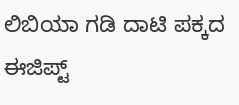ಲಿಬಿಯಾ ಗಡಿ ದಾಟಿ ಪಕ್ಕದ ಈಜಿಪ್ಟ್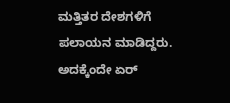ಮತ್ತಿತರ ದೇಶಗಳಿಗೆ ಪಲಾಯನ ಮಾಡಿದ್ದರು. ಅದಕ್ಕೆಂದೇ ಏರ್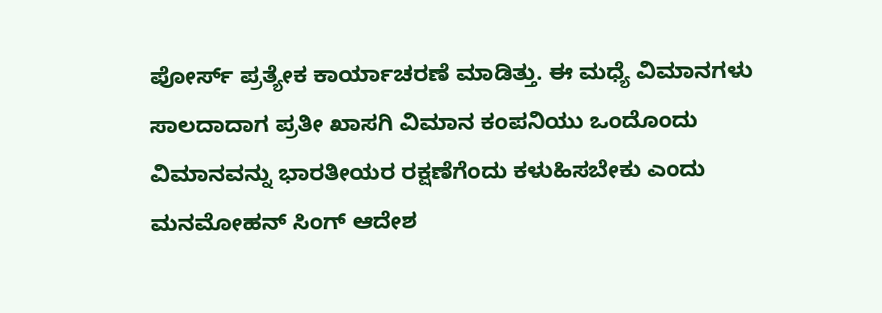ಪೋರ್ಸ್ ಪ್ರತ್ಯೇಕ ಕಾರ್ಯಾಚರಣೆ ಮಾಡಿತ್ತು. ಈ ಮಧ್ಯೆ ವಿಮಾನಗಳು ಸಾಲದಾದಾಗ ಪ್ರತೀ ಖಾಸಗಿ ವಿಮಾನ ಕಂಪನಿಯು ಒಂದೊಂದು ವಿಮಾನವನ್ನು ಭಾರತೀಯರ ರಕ್ಷಣೆಗೆಂದು ಕಳುಹಿಸಬೇಕು ಎಂದು ಮನಮೋಹನ್ ಸಿಂಗ್ ಆದೇಶ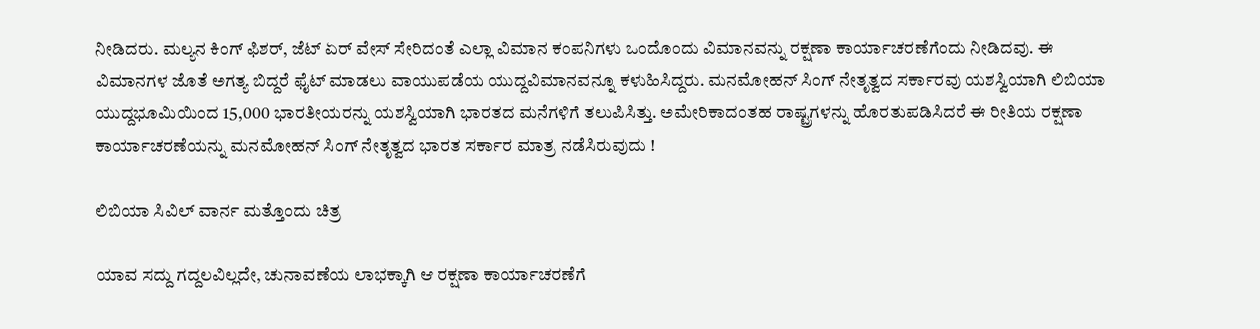ನೀಡಿದರು. ಮಲ್ಯನ ಕಿಂಗ್ ಫಿಶರ್, ಜೆಟ್ ಏರ್ ವೇಸ್ ಸೇರಿದಂತೆ ಎಲ್ಲಾ ವಿಮಾನ ಕಂಪನಿಗಳು ಒಂದೊಂದು ವಿಮಾನವನ್ನು ರಕ್ಷಣಾ ಕಾರ್ಯಾಚರಣೆಗೆಂದು ನೀಡಿದವು. ಈ ವಿಮಾನಗಳ ಜೊತೆ ಅಗತ್ಯ ಬಿದ್ದರೆ ಫೈಟ್ ಮಾಡಲು ವಾಯುಪಡೆಯ ಯುದ್ದವಿಮಾನವನ್ನೂ ಕಳುಹಿಸಿದ್ದರು. ಮನಮೋಹನ್ ಸಿಂಗ್ ನೇತೃತ್ವದ ಸರ್ಕಾರವು ಯಶಸ್ವಿಯಾಗಿ ಲಿಬಿಯಾ ಯುದ್ದಭೂಮಿಯಿಂದ 15,000 ಭಾರತೀಯರನ್ನು ಯಶಸ್ವಿಯಾಗಿ ಭಾರತದ ಮನೆಗಳಿಗೆ ತಲುಪಿಸಿತ್ತು. ಅಮೇರಿಕಾದಂತಹ ರಾಷ್ಟ್ರಗಳನ್ನು ಹೊರತುಪಡಿಸಿದರೆ ಈ ರೀತಿಯ ರಕ್ಷಣಾ ಕಾರ್ಯಾಚರಣೆಯನ್ನು ಮನಮೋಹನ್ ಸಿಂಗ್ ನೇತೃತ್ವದ ಭಾರತ ಸರ್ಕಾರ ಮಾತ್ರ ನಡೆಸಿರುವುದು !

ಲಿಬಿಯಾ ಸಿವಿಲ್ ವಾರ್ನ ಮತ್ತೊಂದು ಚಿತ್ರ

ಯಾವ ಸದ್ದು ಗದ್ದಲವಿಲ್ಲದೇ, ಚುನಾವಣೆಯ ಲಾಭಕ್ಕಾಗಿ ಆ ರಕ್ಷಣಾ ಕಾರ್ಯಾಚರಣೆಗೆ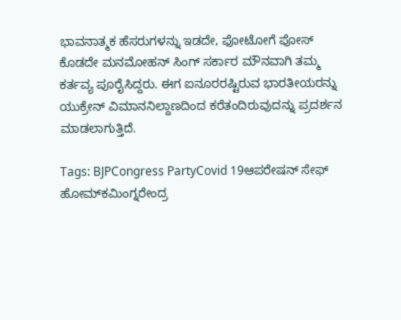ಭಾವನಾತ್ಮಕ ಹೆಸರುಗಳನ್ನು ಇಡದೇ, ಫೋಟೋಗೆ ಪೋಸ್ ಕೊಡದೇ ಮನಮೋಹನ್ ಸಿಂಗ್ ಸರ್ಕಾರ ಮೌನವಾಗಿ ತಮ್ಮ ಕರ್ತವ್ಯ ಪೂರೈಸಿದ್ದರು. ಈಗ ಐನೂರರಷ್ಟಿರುವ ಭಾರತೀಯರನ್ನು ಯುಕ್ರೇನ್ ವಿಮಾನನಿಲ್ದಾಣದಿಂದ ಕರೆತಂದಿರುವುದನ್ನು ಪ್ರದರ್ಶನ ಮಾಡಲಾಗುತ್ತಿದೆ.

Tags: BJPCongress PartyCovid 19ಆಪರೇಷನ್ ಸೇಫ್ ಹೋಮ್‌ಕಮಿಂಗ್ನರೇಂದ್ರ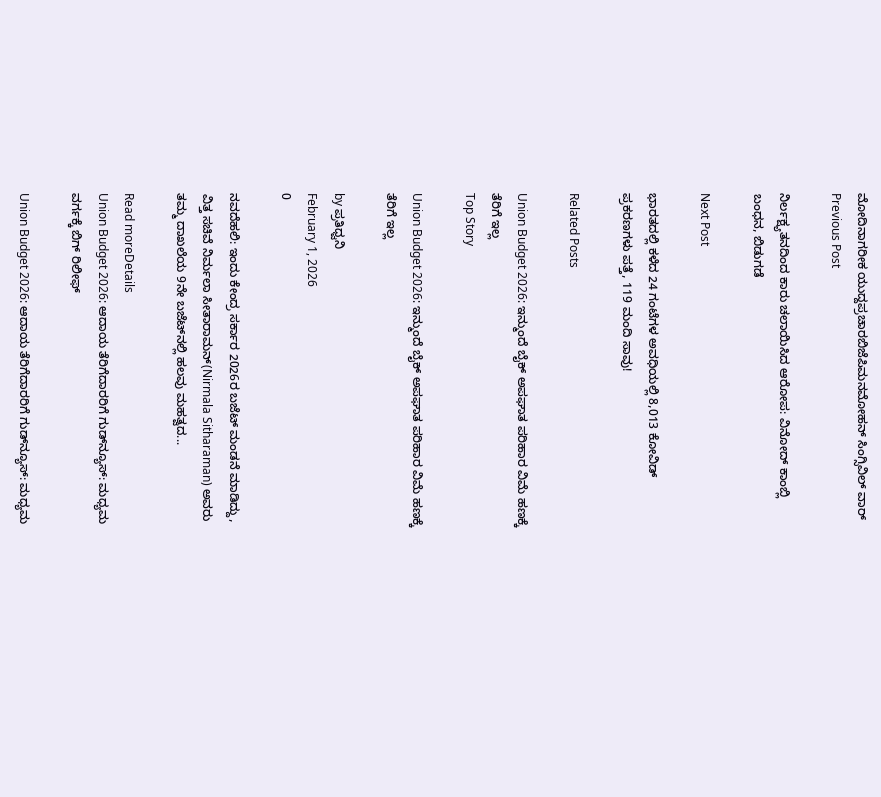ಮೋದಿನಾಗರೀಕ ಯುದ್ದಪ್ರಚಾರಬಿಜೆಪಿಮನಮೋಹನ್ ಸಿಂಗ್ಸಿವಿಲ್ ವಾರ್
Previous Post

ನಿರ್ಲಕ್ಷ್ಯತನದಿಂದ ಕಾರು ಚಲಾಯಿಸಿದ ಆರೋಪ: ವಿನೋದ್‌ ಕಾಂಬ್ಲಿ ಬಂಧನ, ಬಿಡುಗಡೆ

Next Post

ಭಾರತದಲ್ಲಿ ಕಳೆದ 24 ಗಂಟೆಗಳ ಅವಧಿಯಲ್ಲಿ 8,013 ಕೋವಿಡ್ ಪ್ರಕರಣಗಳು ಪತ್ತೆ, 119 ಮಂದಿ ಸಾವು!

Related Posts

Union Budget 2026: ಇನ್ಮುಂದೆ ಬೈಕ್ ಅಪಘಾತ ಪರಿಹಾರ ವಿಮೆ ಹಣಕ್ಕೆ ತೆರಿಗೆ ಇಲ್ಲ
Top Story

Union Budget 2026: ಇನ್ಮುಂದೆ ಬೈಕ್ ಅಪಘಾತ ಪರಿಹಾರ ವಿಮೆ ಹಣಕ್ಕೆ ತೆರಿಗೆ ಇಲ್ಲ

by ಪ್ರತಿಧ್ವನಿ
February 1, 2026
0

ನವದೆಹಲಿ: ಇಂದು ಕೇಂದ್ರ ಸರ್ಕಾರ 2026ರ ಬಜೆಟ್‌ ಮಂಡನೆ ಮಾಡಿದ್ದು, ವಿತ್ತ ಸಚಿವೆ ನಿರ್ಮಲಾ ಸೀತಾರಾಮನ್(Nirmala Sitharaman) ಅವರು ತಮ್ಮ ದಾಖಲೆಯ 9ನೇ ಬಜೆಟ್‌ನಲ್ಲಿ ಹಲವು ಮಹತ್ವದ...

Read moreDetails
Union Budget 2026: ಆದಾಯ ತೆರಿಗೆದಾರರಿಗೆ ಗುಡ್‌ನ್ಯೂಸ್‌: ಮಧ್ಯಮ ವರ್ಗಕ್ಕೆ ಬಿಗ್‌ ರಿಲೀಫ್

Union Budget 2026: ಆದಾಯ ತೆರಿಗೆದಾರರಿಗೆ ಗುಡ್‌ನ್ಯೂಸ್‌: ಮಧ್ಯಮ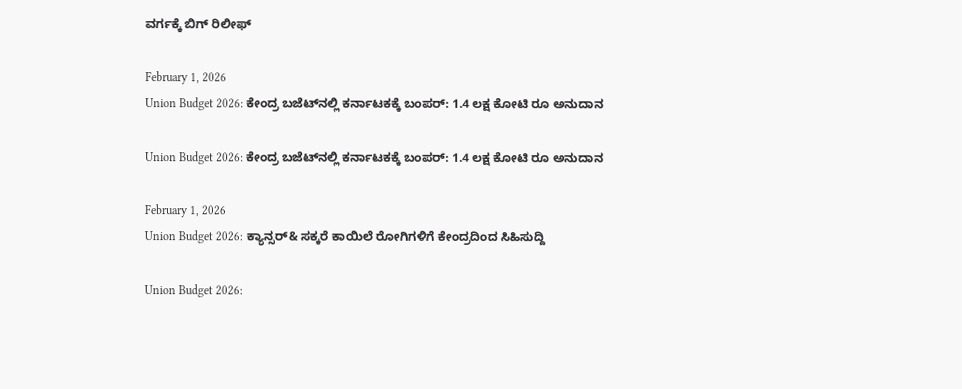ವರ್ಗಕ್ಕೆ ಬಿಗ್‌ ರಿಲೀಫ್

February 1, 2026
Union Budget 2026: ಕೇಂದ್ರ ಬಜೆಟ್‌ನಲ್ಲಿ ಕರ್ನಾಟಕಕ್ಕೆ ಬಂಪರ್‌: 1.4 ಲಕ್ಷ ಕೋಟಿ ರೂ ಅನುದಾನ

Union Budget 2026: ಕೇಂದ್ರ ಬಜೆಟ್‌ನಲ್ಲಿ ಕರ್ನಾಟಕಕ್ಕೆ ಬಂಪರ್‌: 1.4 ಲಕ್ಷ ಕೋಟಿ ರೂ ಅನುದಾನ

February 1, 2026
Union Budget 2026: ಕ್ಯಾನ್ಸರ್& ಸಕ್ಕರೆ ಕಾಯಿಲೆ ರೋಗಿಗಳಿಗೆ ಕೇಂದ್ರದಿಂದ ಸಿಹಿಸುದ್ದಿ

Union Budget 2026: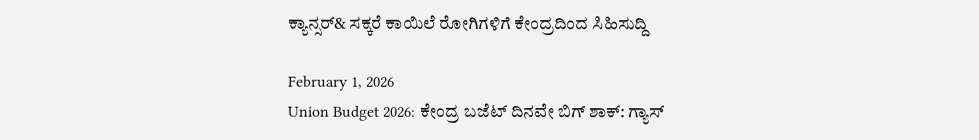ಕ್ಯಾನ್ಸರ್& ಸಕ್ಕರೆ ಕಾಯಿಲೆ ರೋಗಿಗಳಿಗೆ ಕೇಂದ್ರದಿಂದ ಸಿಹಿಸುದ್ದಿ

February 1, 2026
Union Budget 2026: ಕೇಂದ್ರ ಬಜೆಟ್‌ ದಿನವೇ ಬಿಗ್‌ ಶಾಕ್: ಗ್ಯಾಸ್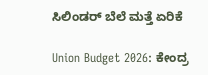ಸಿಲಿಂಡರ್ ಬೆಲೆ ಮತ್ತೆ ಏರಿಕೆ

Union Budget 2026: ಕೇಂದ್ರ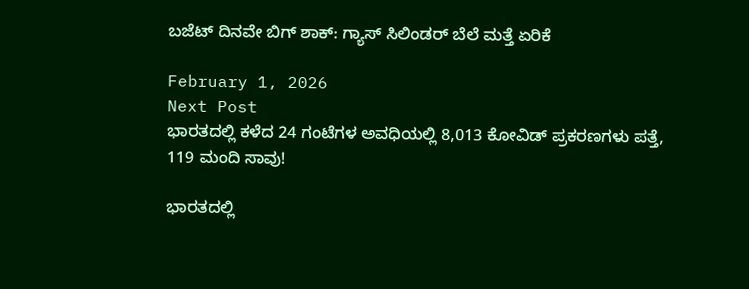ಬಜೆಟ್‌ ದಿನವೇ ಬಿಗ್‌ ಶಾಕ್: ಗ್ಯಾಸ್ ಸಿಲಿಂಡರ್ ಬೆಲೆ ಮತ್ತೆ ಏರಿಕೆ

February 1, 2026
Next Post
ಭಾರತದಲ್ಲಿ ಕಳೆದ 24 ಗಂಟೆಗಳ ಅವಧಿಯಲ್ಲಿ 8,013 ಕೋವಿಡ್ ಪ್ರಕರಣಗಳು ಪತ್ತೆ, 119 ಮಂದಿ ಸಾವು!

ಭಾರತದಲ್ಲಿ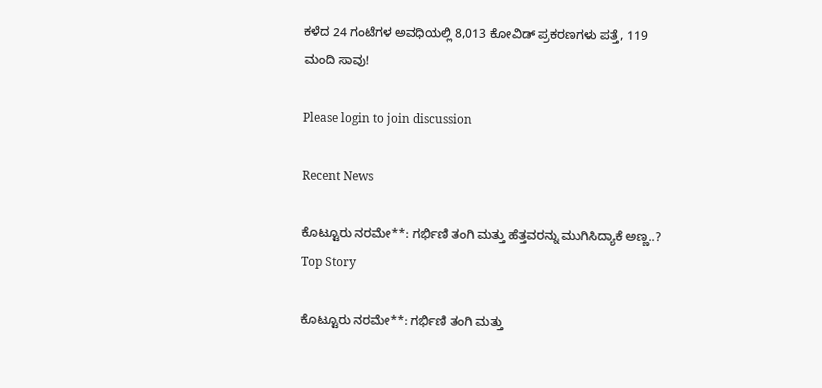ಕಳೆದ 24 ಗಂಟೆಗಳ ಅವಧಿಯಲ್ಲಿ 8,013 ಕೋವಿಡ್ ಪ್ರಕರಣಗಳು ಪತ್ತೆ, 119 ಮಂದಿ ಸಾವು!

Please login to join discussion

Recent News

ಕೊಟ್ಟೂರು ನರಮೇ**: ಗರ್ಭಿಣಿ ತಂಗಿ ಮತ್ತು ಹೆತ್ತವರನ್ನು ಮುಗಿಸಿದ್ಯಾಕೆ ಅಣ್ಣ..?
Top Story

ಕೊಟ್ಟೂರು ನರಮೇ**: ಗರ್ಭಿಣಿ ತಂಗಿ ಮತ್ತು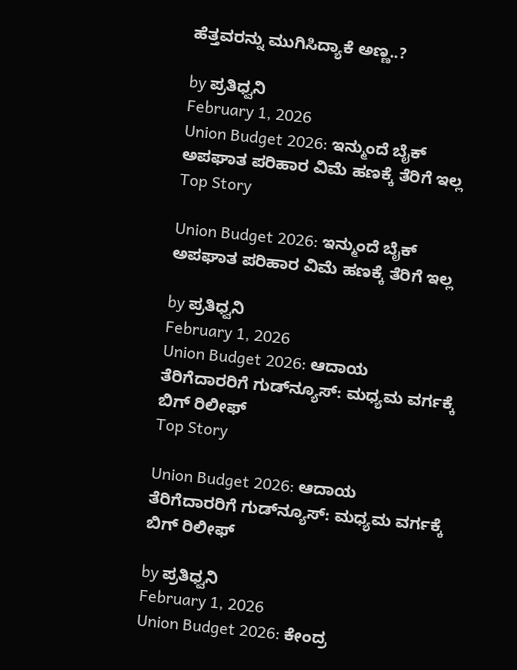ಹೆತ್ತವರನ್ನು ಮುಗಿಸಿದ್ಯಾಕೆ ಅಣ್ಣ..?

by ಪ್ರತಿಧ್ವನಿ
February 1, 2026
Union Budget 2026: ಇನ್ಮುಂದೆ ಬೈಕ್ ಅಪಘಾತ ಪರಿಹಾರ ವಿಮೆ ಹಣಕ್ಕೆ ತೆರಿಗೆ ಇಲ್ಲ
Top Story

Union Budget 2026: ಇನ್ಮುಂದೆ ಬೈಕ್ ಅಪಘಾತ ಪರಿಹಾರ ವಿಮೆ ಹಣಕ್ಕೆ ತೆರಿಗೆ ಇಲ್ಲ

by ಪ್ರತಿಧ್ವನಿ
February 1, 2026
Union Budget 2026: ಆದಾಯ ತೆರಿಗೆದಾರರಿಗೆ ಗುಡ್‌ನ್ಯೂಸ್‌: ಮಧ್ಯಮ ವರ್ಗಕ್ಕೆ ಬಿಗ್‌ ರಿಲೀಫ್
Top Story

Union Budget 2026: ಆದಾಯ ತೆರಿಗೆದಾರರಿಗೆ ಗುಡ್‌ನ್ಯೂಸ್‌: ಮಧ್ಯಮ ವರ್ಗಕ್ಕೆ ಬಿಗ್‌ ರಿಲೀಫ್

by ಪ್ರತಿಧ್ವನಿ
February 1, 2026
Union Budget 2026: ಕೇಂದ್ರ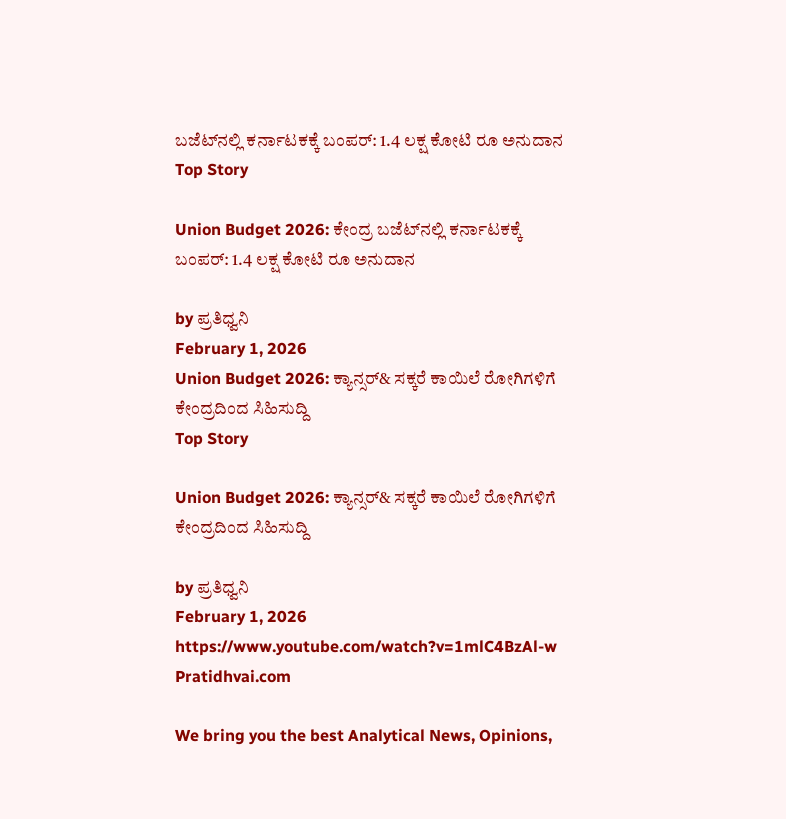ಬಜೆಟ್‌ನಲ್ಲಿ ಕರ್ನಾಟಕಕ್ಕೆ ಬಂಪರ್‌: 1.4 ಲಕ್ಷ ಕೋಟಿ ರೂ ಅನುದಾನ
Top Story

Union Budget 2026: ಕೇಂದ್ರ ಬಜೆಟ್‌ನಲ್ಲಿ ಕರ್ನಾಟಕಕ್ಕೆ ಬಂಪರ್‌: 1.4 ಲಕ್ಷ ಕೋಟಿ ರೂ ಅನುದಾನ

by ಪ್ರತಿಧ್ವನಿ
February 1, 2026
Union Budget 2026: ಕ್ಯಾನ್ಸರ್& ಸಕ್ಕರೆ ಕಾಯಿಲೆ ರೋಗಿಗಳಿಗೆ ಕೇಂದ್ರದಿಂದ ಸಿಹಿಸುದ್ದಿ
Top Story

Union Budget 2026: ಕ್ಯಾನ್ಸರ್& ಸಕ್ಕರೆ ಕಾಯಿಲೆ ರೋಗಿಗಳಿಗೆ ಕೇಂದ್ರದಿಂದ ಸಿಹಿಸುದ್ದಿ

by ಪ್ರತಿಧ್ವನಿ
February 1, 2026
https://www.youtube.com/watch?v=1mlC4BzAl-w
Pratidhvai.com

We bring you the best Analytical News, Opinions,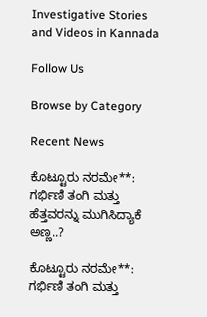Investigative Stories and Videos in Kannada

Follow Us

Browse by Category

Recent News

ಕೊಟ್ಟೂರು ನರಮೇ**: ಗರ್ಭಿಣಿ ತಂಗಿ ಮತ್ತು ಹೆತ್ತವರನ್ನು ಮುಗಿಸಿದ್ಯಾಕೆ ಅಣ್ಣ..?

ಕೊಟ್ಟೂರು ನರಮೇ**: ಗರ್ಭಿಣಿ ತಂಗಿ ಮತ್ತು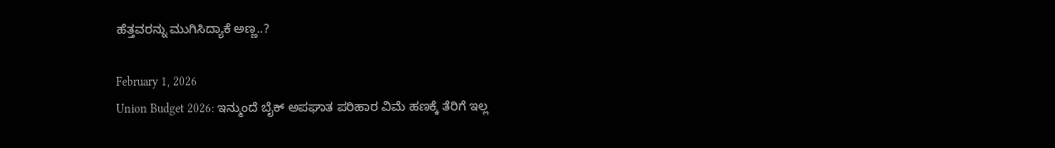ಹೆತ್ತವರನ್ನು ಮುಗಿಸಿದ್ಯಾಕೆ ಅಣ್ಣ..?

February 1, 2026
Union Budget 2026: ಇನ್ಮುಂದೆ ಬೈಕ್ ಅಪಘಾತ ಪರಿಹಾರ ವಿಮೆ ಹಣಕ್ಕೆ ತೆರಿಗೆ ಇಲ್ಲ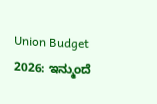Union Budget 2026: ಇನ್ಮುಂದೆ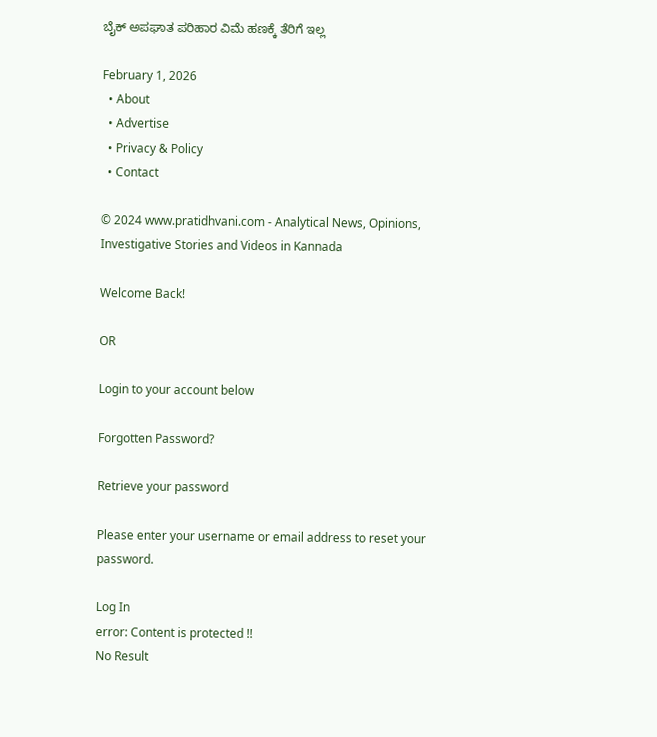ಬೈಕ್ ಅಪಘಾತ ಪರಿಹಾರ ವಿಮೆ ಹಣಕ್ಕೆ ತೆರಿಗೆ ಇಲ್ಲ

February 1, 2026
  • About
  • Advertise
  • Privacy & Policy
  • Contact

© 2024 www.pratidhvani.com - Analytical News, Opinions, Investigative Stories and Videos in Kannada

Welcome Back!

OR

Login to your account below

Forgotten Password?

Retrieve your password

Please enter your username or email address to reset your password.

Log In
error: Content is protected !!
No Result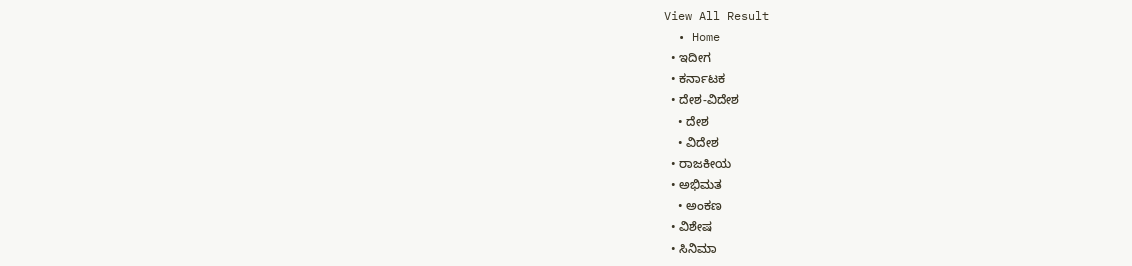View All Result
  • Home
  • ಇದೀಗ
  • ಕರ್ನಾಟಕ
  • ದೇಶ-ವಿದೇಶ
    • ದೇಶ
    • ವಿದೇಶ
  • ರಾಜಕೀಯ
  • ಅಭಿಮತ
    • ಅಂಕಣ
  • ವಿಶೇಷ
  • ಸಿನಿಮಾ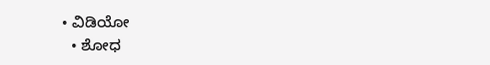• ವಿಡಿಯೋ
  • ಶೋಧ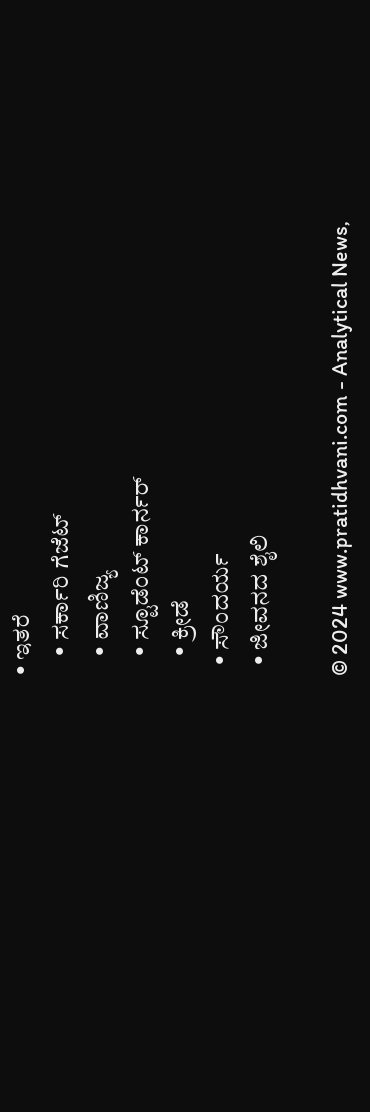• ಇತರೆ
    • ಸರ್ಕಾರಿ ಗೆಜೆಟ್
    • ವಾಣಿಜ್ಯ
    • ಸ್ಟೂಡೆಂಟ್‌ ಕಾರ್ನರ್
    • ಕ್ರೀಡೆ
  • ಸೌಂದರ್ಯ
  • ಜೀವನದ ಶೈಲಿ

© 2024 www.pratidhvani.com - Analytical News,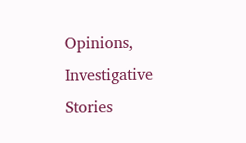Opinions, Investigative Stories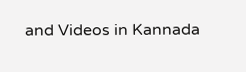and Videos in Kannada